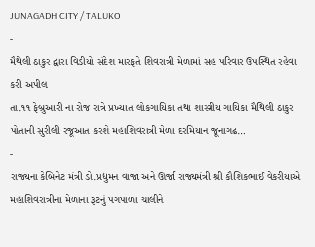JUNAGADH CITY / TALUKO
-
મૈથેલી ઠાકુર દ્વારા વિડીયો સંદેશ મારફતે શિવરાત્રી મેળામાં સહ પરિવાર ઉપસ્થિત રહેવા કરી અપીલ
તા.૧૧ ફેબ્રુઆરી ના રોજ રાત્રે પ્રખ્યાત લોકગાયિકા તથા શાસ્ત્રીય ગાયિકા મૈથિલી ઠાકુર પોતાની સુરીલી રજૂઆત કરશે મહાશિવરાત્રી મેળા દરમિયાન જૂનાગઢ…
-
રાજ્યના કેબિનેટ મંત્રી ડો.પ્રદ્યુમન વાજા અને ઊર્જા રાજ્યમંત્રી શ્રી કૌશિકભાઈ વેકરીયાએ મહાશિવરાત્રીના મેળાના રૂટનું પગપાળા ચાલીને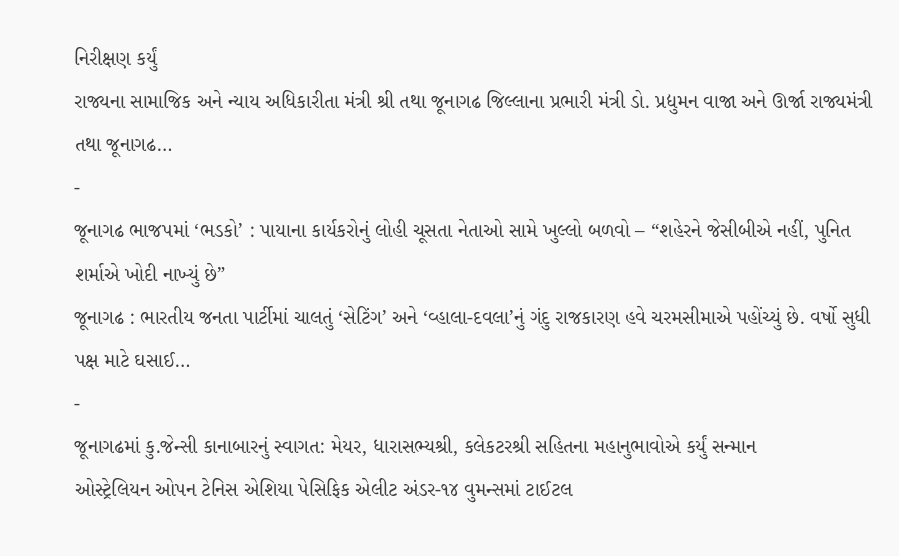નિરીક્ષણ કર્યું
રાજ્યના સામાજિક અને ન્યાય અધિકારીતા મંત્રી શ્રી તથા જૂનાગઢ જિલ્લાના પ્રભારી મંત્રી ડો. પ્રદ્યુમન વાજા અને ઊર્જા રાજ્યમંત્રી તથા જૂનાગઢ…
-
જૂનાગઢ ભાજપમાં ‘ભડકો’ : પાયાના કાર્યકરોનું લોહી ચૂસતા નેતાઓ સામે ખુલ્લો બળવો – “શહેરને જેસીબીએ નહીં, પુનિત શર્માએ ખોદી નાખ્યું છે”
જૂનાગઢ : ભારતીય જનતા પાર્ટીમાં ચાલતું ‘સેટિંગ’ અને ‘વ્હાલા-દવલા’નું ગંદુ રાજકારણ હવે ચરમસીમાએ પહોંચ્યું છે. વર્ષો સુધી પક્ષ માટે ઘસાઈ…
-
જૂનાગઢમાં કુ.જેન્સી કાનાબારનું સ્વાગત: મેયર, ધારાસભ્યશ્રી, કલેકટરશ્રી સહિતના મહાનુભાવોએ કર્યું સન્માન
ઓસ્ટ્રેલિયન ઓપન ટેનિસ એશિયા પેસિફિક એલીટ અંડર-૧૪ વુમન્સમાં ટાઈટલ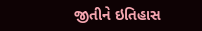જીતીને ઇતિહાસ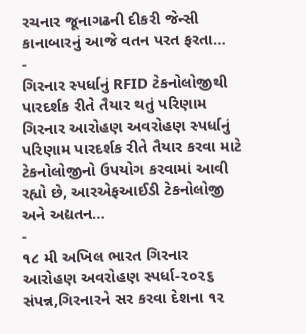રચનાર જૂનાગઢની દીકરી જેન્સી કાનાબારનું આજે વતન પરત ફરતા…
-
ગિરનાર સ્પર્ધાનું RFID ટેકનોલોજીથી પારદર્શક રીતે તૈયાર થતું પરિણામ
ગિરનાર આરોહણ અવરોહણ સ્પર્ધાનું પરિણામ પારદર્શક રીતે તૈયાર કરવા માટે ટેકનોલોજીનો ઉપયોગ કરવામાં આવી રહ્યો છે, આરએફઆઈડી ટેકનોલોજી અને અદ્યતન…
-
૧૮ મી અખિલ ભારત ગિરનાર આરોહણ અવરોહણ સ્પર્ધા-૨૦૨૬ સંપન્ન,ગિરનારને સર કરવા દેશના ૧૨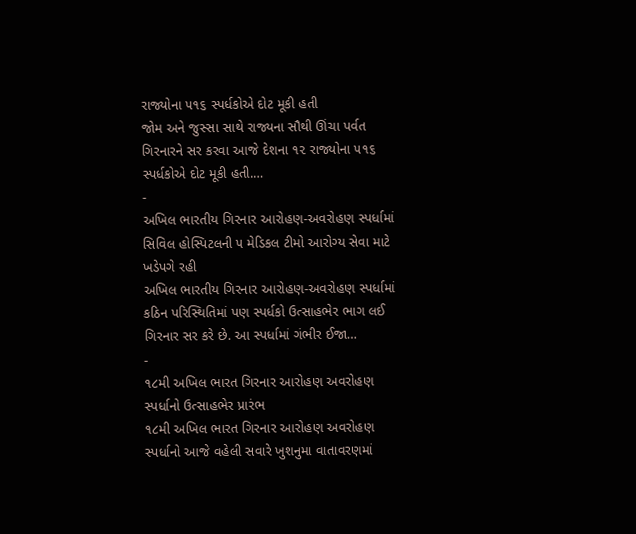રાજ્યોના ૫૧૬ સ્પર્ધકોએ દોટ મૂકી હતી
જોમ અને જુસ્સા સાથે રાજ્યના સૌથી ઊંચા પર્વત ગિરનારને સર કરવા આજે દેશના ૧૨ રાજ્યોના ૫૧૬ સ્પર્ધકોએ દોટ મૂકી હતી.…
-
અખિલ ભારતીય ગિરનાર આરોહણ-અવરોહણ સ્પર્ધામાં સિવિલ હોસ્પિટલની ૫ મેડિકલ ટીમો આરોગ્ય સેવા માટે ખડેપગે રહી
અખિલ ભારતીય ગિરનાર આરોહણ-અવરોહણ સ્પર્ધામાં કઠિન પરિસ્થિતિમાં પણ સ્પર્ધકો ઉત્સાહભેર ભાગ લઈ ગિરનાર સર કરે છે. આ સ્પર્ધામાં ગંભીર ઈજા…
-
૧૮મી અખિલ ભારત ગિરનાર આરોહણ અવરોહણ સ્પર્ધાનો ઉત્સાહભેર પ્રારંભ
૧૮મી અખિલ ભારત ગિરનાર આરોહણ અવરોહણ સ્પર્ધાનો આજે વહેલી સવારે ખુશનુમા વાતાવરણમાં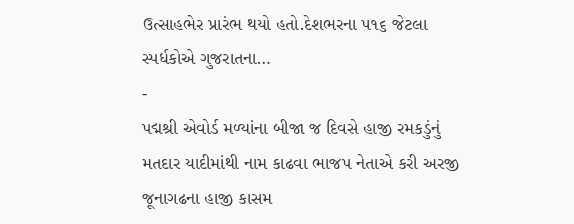ઉત્સાહભેર પ્રારંભ થયો હતો.દેશભરના ૫૧૬ જેટલા સ્પર્ધકોએ ગુજરાતના…
-
પદ્મશ્રી એવોર્ડ મળ્યાંના બીજા જ દિવસે હાજી રમકડુંનું મતદાર યાદીમાંથી નામ કાઢવા ભાજપ નેતાએ કરી અરજી
જૂનાગઢના હાજી કાસમ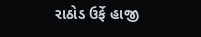રાઠોડ ઉર્ફે હાજી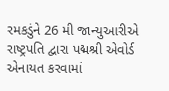રમકડુંને 26 મી જાન્યુઆરીએ રાષ્ટ્રપતિ દ્વારા પદ્મશ્રી એવોર્ડ એનાયત કરવામાં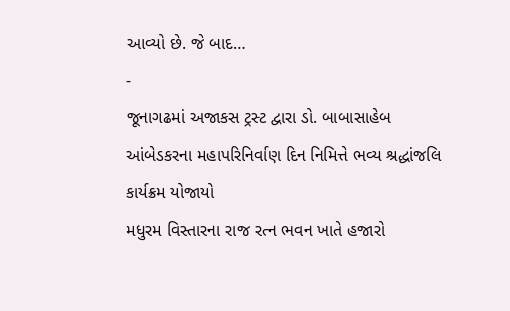આવ્યો છે. જે બાદ…
-
જૂનાગઢમાં અજાકસ ટ્રસ્ટ દ્વારા ડો. બાબાસાહેબ આંબેડકરના મહાપરિનિર્વાણ દિન નિમિત્તે ભવ્ય શ્રદ્ધાંજલિ કાર્યક્રમ યોજાયો
મધુરમ વિસ્તારના રાજ રત્ન ભવન ખાતે હજારો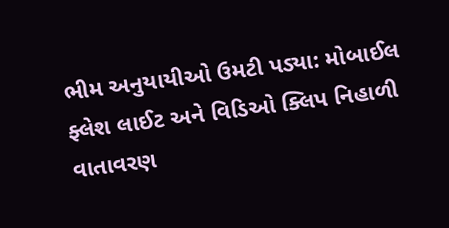ભીમ અનુયાયીઓ ઉમટી પડ્યા: મોબાઈલ ફ્લેશ લાઈટ અને વિડિઓ ક્લિપ નિહાળી વાતાવરણ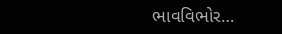ભાવવિભોર…